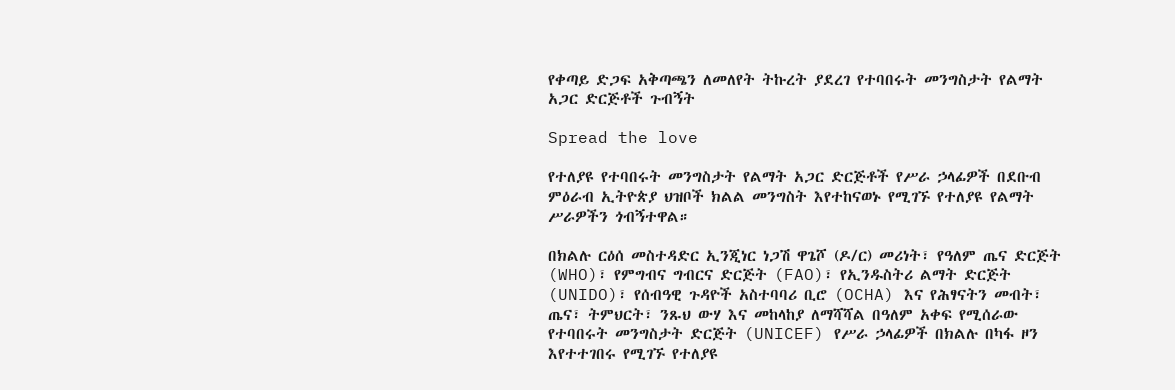የቀጣይ ድጋፍ አቅጣጫን ለመለየት ትኩረት ያደረገ የተባበሩት መንግስታት የልማት አጋር ድርጅቶች ጉብኝት

Spread the love

የተለያዩ የተባበሩት መንግስታት የልማት አጋር ድርጅቶች የሥራ ኃላፊዎች በደቡብ ምዕራብ ኢትዮጵያ ህዝቦች ክልል መንግስት እየተከናወኑ የሚገኙ የተለያዩ የልማት ሥራዎችን ጎብኝተዋል።

በክልሉ ርዕሰ መስተዳድር ኢንጂነር ነጋሽ ዋጌሾ (ዶ/ር) መሪነት፣ የዓለም ጤና ድርጅት (WHO)፣ የምግብና ግብርና ድርጅት (FAO)፣ የኢንዱስትሪ ልማት ድርጅት (UNIDO)፣ የሰብዓዊ ጉዳዮች አስተባባሪ ቢሮ (OCHA) እና የሕፃናትን መብት፣ ጤና፣ ትምህርት፣ ንጹህ ውሃ እና መከላከያ ለማሻሻል በዓለም አቀፍ የሚሰራው የተባበሩት መንግስታት ድርጅት (UNICEF) የሥራ ኃላፊዎች በክልሉ በካፋ ዞን እየተተገበሩ የሚገኙ የተለያዩ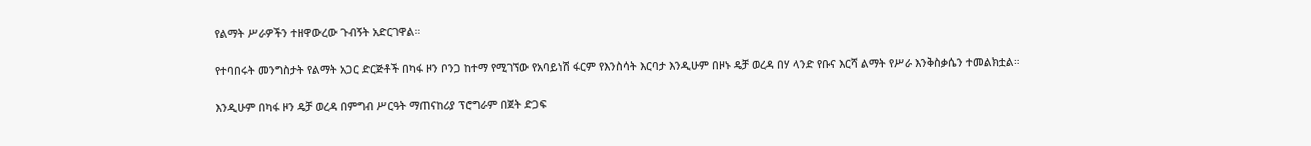የልማት ሥራዎችን ተዘዋውረው ጉብኝት አድርገዋል።

የተባበሩት መንግስታት የልማት አጋር ድርጅቶች በካፋ ዞን ቦንጋ ከተማ የሚገኘው የአባይነሽ ፋርም የእንስሳት እርባታ እንዲሁም በዞኑ ዴቻ ወረዳ በሃ ላንድ የቡና እርሻ ልማት የሥራ እንቅስቃሴን ተመልክቷል።

እንዲሁም በካፋ ዞን ዴቻ ወረዳ በምግብ ሥርዓት ማጠናከሪያ ፕሮግራም በጀት ድጋፍ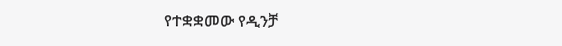የተቋቋመው የዲንቻ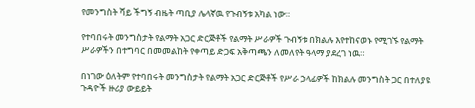የመንግስት ሻይ ችግኝ ብዜት ጣቢያ ሌላኛዉ የጉብኝቱ አካል ነው።

የተባበሩት መንግስታት የልማት አጋር ድርጅቶች የልማት ሥራዎች ጉብኝቱ በክልሉ እየተከናወኑ የሚገኙ የልማት ሥራዎችን በተግባር በመመልከት የቀጣይ ድጋፍ አቅጣጫን ለመለየት ዓላማ ያደረገ ነዉ።

በነገው ዕለትም የተባበሩት መንግስታት የልማት አጋር ድርጅቶች የሥራ ኃላፊዎች ከክልሉ መንግስት ጋር በተለያዩ ጉዳዮች ዙሪያ ውይይት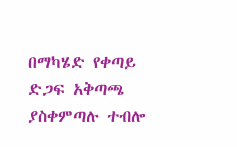በማካሄድ የቀጣይ ድጋፍ አቅጣጫ ያስቀምጣሉ ተብሎ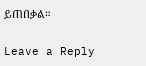ይጠበቃል።

Leave a Reply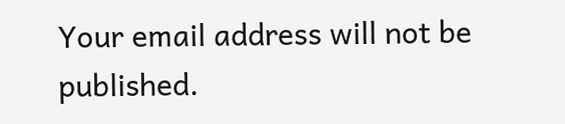Your email address will not be published.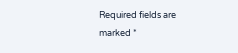Required fields are marked *